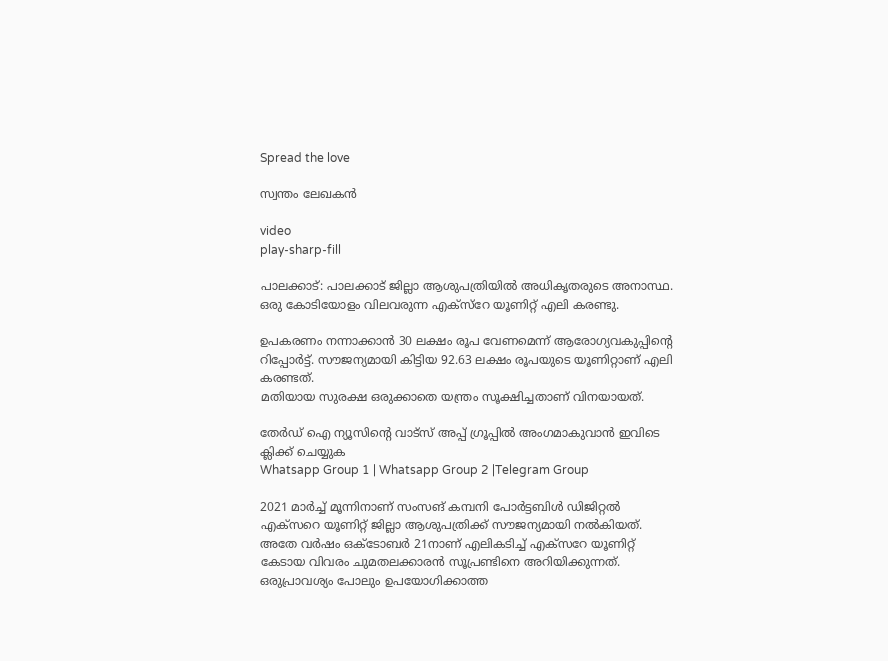Spread the love

സ്വന്തം ലേഖകൻ

video
play-sharp-fill

പാലക്കാട്: പാലക്കാട്‌ ജില്ലാ ആശുപത്രിയിൽ അധികൃതരുടെ അനാസ്ഥ. ഒരു കോടിയോളം വിലവരുന്ന എക്‌സ്റേ യൂണിറ്റ് എലി കരണ്ടു.

ഉപകരണം നന്നാക്കാൻ 30 ലക്ഷം രൂപ വേണമെന്ന് ആരോഗ്യവകുപ്പിന്‍റെ റിപ്പോർട്ട്. സൗജന്യമായി കിട്ടിയ 92.63 ലക്ഷം രൂപയുടെ യൂണിറ്റാണ് എലി കരണ്ടത്.
മതിയായ സുരക്ഷ ഒരുക്കാതെ യന്ത്രം സൂക്ഷിച്ചതാണ് വിനയായത്.

തേർഡ് ഐ ന്യൂസിന്റെ വാട്സ് അപ്പ് ഗ്രൂപ്പിൽ അംഗമാകുവാൻ ഇവിടെ ക്ലിക്ക് ചെയ്യുക
Whatsapp Group 1 | Whatsapp Group 2 |Telegram Group

2021 മാർച്ച് മൂന്നിനാണ് സംസങ് കമ്പനി പോർട്ടബിൾ ഡിജിറ്റൽ എക്സറെ യൂണിറ്റ് ജില്ലാ ആശുപത്രിക്ക് സൗജന്യമായി നൽകിയത്. അതേ വർഷം ഒക്ടോബർ 21നാണ് എലികടിച്ച് എക്സറേ യൂണിറ്റ് കേടായ വിവരം ചുമതലക്കാരൻ സൂപ്രണ്ടിനെ അറിയിക്കുന്നത്. ഒരുപ്രാവശ്യം പോലും ഉപയോഗിക്കാത്ത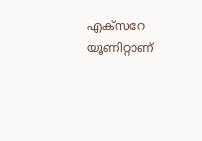എക്സറേ യൂണിറ്റാണ്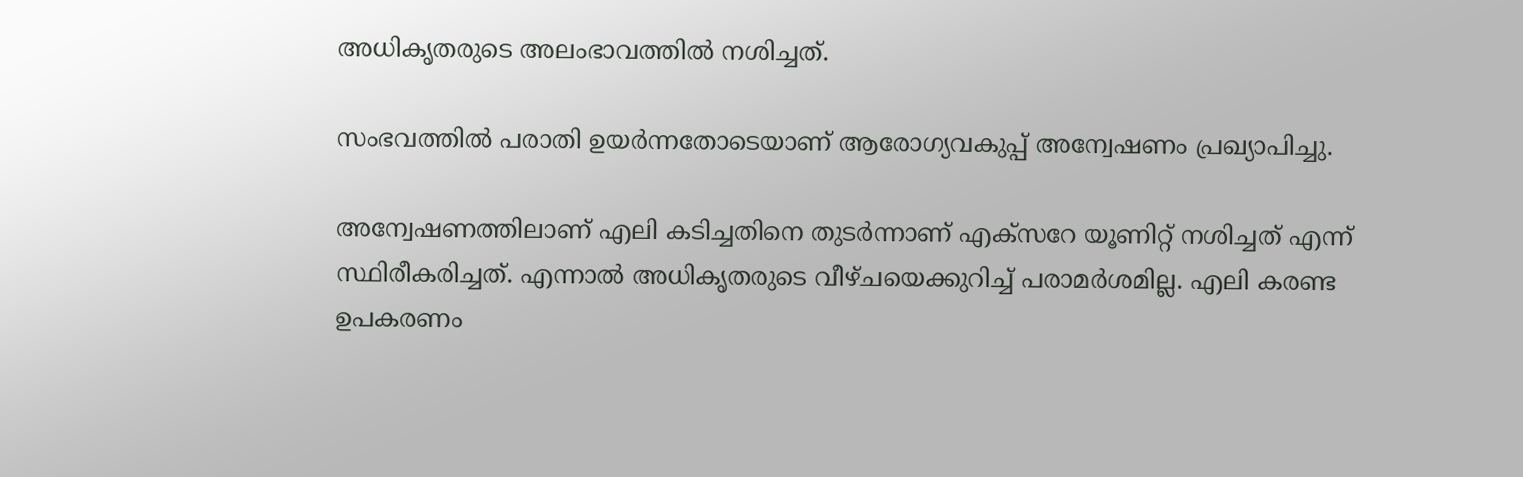അധികൃതരുടെ അലംഭാവത്തിൽ നശിച്ചത്.

സംഭവത്തിൽ പരാതി ഉയർന്നതോടെയാണ് ആരോഗ്യവകുപ്പ് അന്വേഷണം പ്രഖ്യാപിച്ചു.

അന്വേഷണത്തിലാണ് എലി കടിച്ചതിനെ തുടർന്നാണ് എക്സറേ യൂണിറ്റ് നശിച്ചത് എന്ന് സ്ഥിരീകരിച്ചത്. എന്നാൽ അധികൃതരുടെ വീഴ്ചയെക്കുറിച്ച് പരാമർശമില്ല. എലി കരണ്ട ഉപകരണം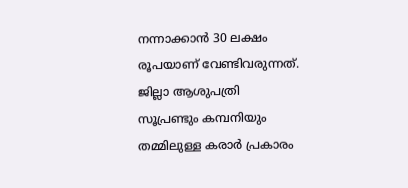നന്നാക്കാൻ 30 ലക്ഷം രൂപയാണ് വേണ്ടിവരുന്നത്. ജില്ലാ ആശുപത്രി സൂപ്രണ്ടും കമ്പനിയും തമ്മിലുള്ള കരാർ പ്രകാരം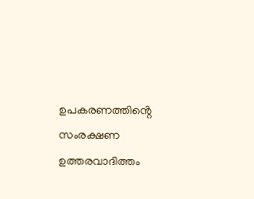ഉപകരണത്തിൻ്റെ സംരക്ഷണ ഉത്തരവാദിത്തം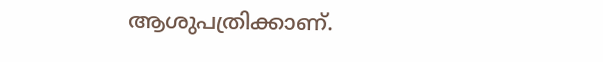ആശുപത്രിക്കാണ്.